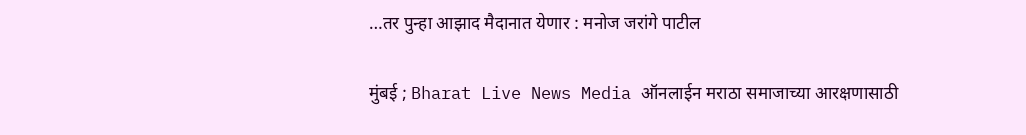…तर पुन्हा आझाद मैदानात येणार : मनोज जरांगे पाटील

मुंबई ; Bharat Live News Media ऑनलाईन मराठा समाजाच्या आरक्षणासाठी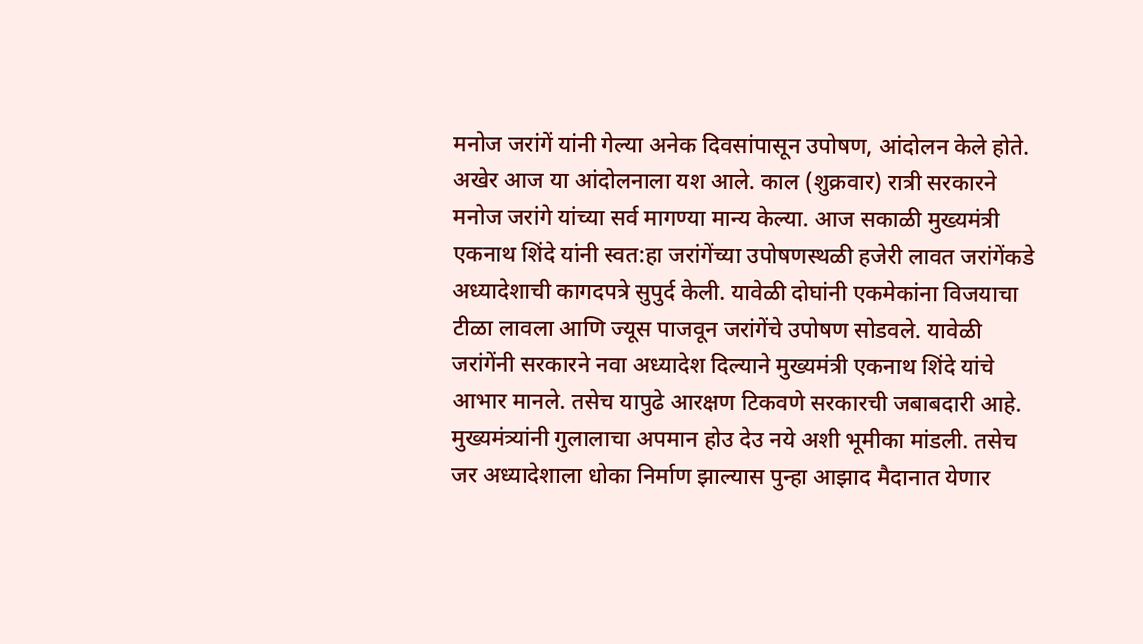मनोज जरांगें यांनी गेल्या अनेक दिवसांपासून उपोषण, आंदोलन केले होते. अखेर आज या आंदोलनाला यश आले. काल (शुक्रवार) रात्री सरकारने मनोज जरांगे यांच्या सर्व मागण्या मान्य केल्या. आज सकाळी मुख्यमंत्री एकनाथ शिंदे यांनी स्वत:हा जरांगेंच्या उपोषणस्थळी हजेरी लावत जरांगेंकडे अध्यादेशाची कागदपत्रे सुपुर्द केली. यावेळी दोघांनी एकमेकांना विजयाचा टीळा लावला आणि ज्यूस पाजवून जरांगेंचे उपोषण सोडवले. यावेळी जरांगेंनी सरकारने नवा अध्यादेश दिल्याने मुख्यमंत्री एकनाथ शिंदे यांचे आभार मानले. तसेच यापुढे आरक्षण टिकवणे सरकारची जबाबदारी आहे. मुख्यमंत्र्यांनी गुलालाचा अपमान होउ देउ नये अशी भूमीका मांडली. तसेच जर अध्यादेशाला धोका निर्माण झाल्यास पुन्हा आझाद मैदानात येणार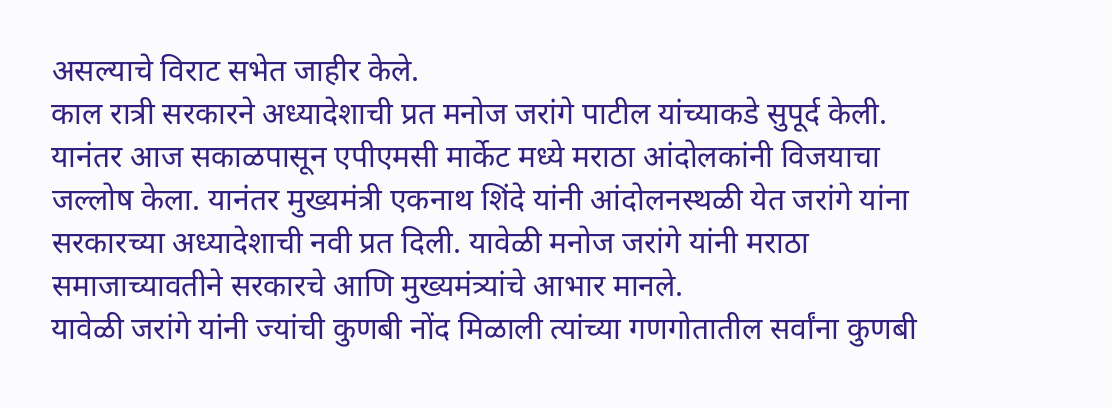असल्याचे विराट सभेत जाहीर केले.
काल रात्री सरकारने अध्यादेशाची प्रत मनोज जरांगे पाटील यांच्याकडे सुपूर्द केली. यानंतर आज सकाळपासून एपीएमसी मार्केट मध्ये मराठा आंदोलकांनी विजयाचा जल्लोष केला. यानंतर मुख्यमंत्री एकनाथ शिंदे यांनी आंदोलनस्थळी येत जरांगे यांना सरकारच्या अध्यादेशाची नवी प्रत दिली. यावेळी मनोज जरांगे यांनी मराठा समाजाच्यावतीने सरकारचे आणि मुख्यमंत्र्यांचे आभार मानले.
यावेळी जरांगे यांनी ज्यांची कुणबी नोंद मिळाली त्यांच्या गणगोतातील सर्वांना कुणबी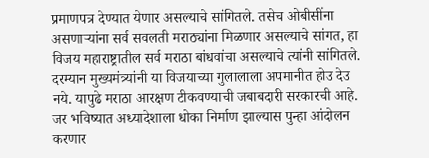प्रमाणपत्र देण्यात येणार असल्याचे सांगितले. तसेच ओबीसींना असणाऱ्यांना सर्व सवलती मराठ्यांना मिळणार असल्याचे सांगत, हा विजय महाराष्ट्रातील सर्व मराठा बांधवांचा असल्याचे त्यांनी सांगितले. दरम्यान मुख्यमंत्र्यांनी या विजयाच्या गुलालाला अपमानीत होउ देउ नये. यापुढे मराठा आरक्षण टीकवण्याची जबाबदारी सरकारची आहे. जर भविष्यात अध्यादेशाला धोका निर्माण झाल्यास पुन्हा आंदोलन करणार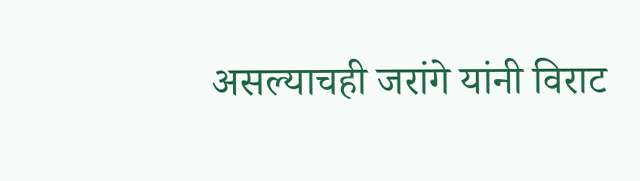असल्याचही जरांगे यांनी विराट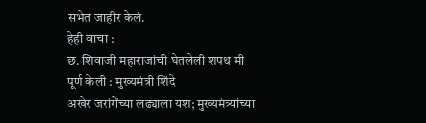सभेत जाहीर केलं.
हेही वाचा :
छ. शिवाजी महाराजांची घेतलेली शपथ मी पूर्ण केली : मुख्यमंत्री शिंदे
अखेर जरांगेंच्या लढ्याला यश; मुख्यमंत्र्यांच्या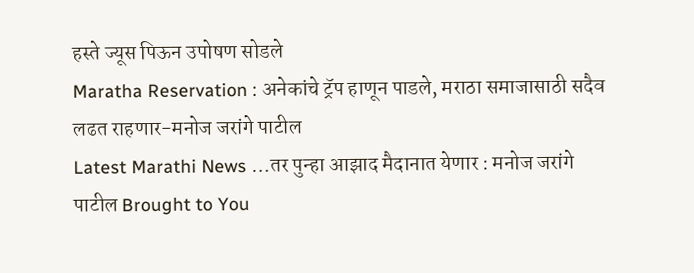हस्ते ज्यूस पिऊन उपोषण सोडले
Maratha Reservation : अनेकांचे ट्रॅप हाणून पाडले, मराठा समाजासाठी सदैव लढत राहणार-मनोज जरांगे पाटील
Latest Marathi News …तर पुन्हा आझाद मैदानात येणार : मनोज जरांगे पाटील Brought to You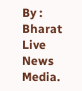By : Bharat Live News Media.